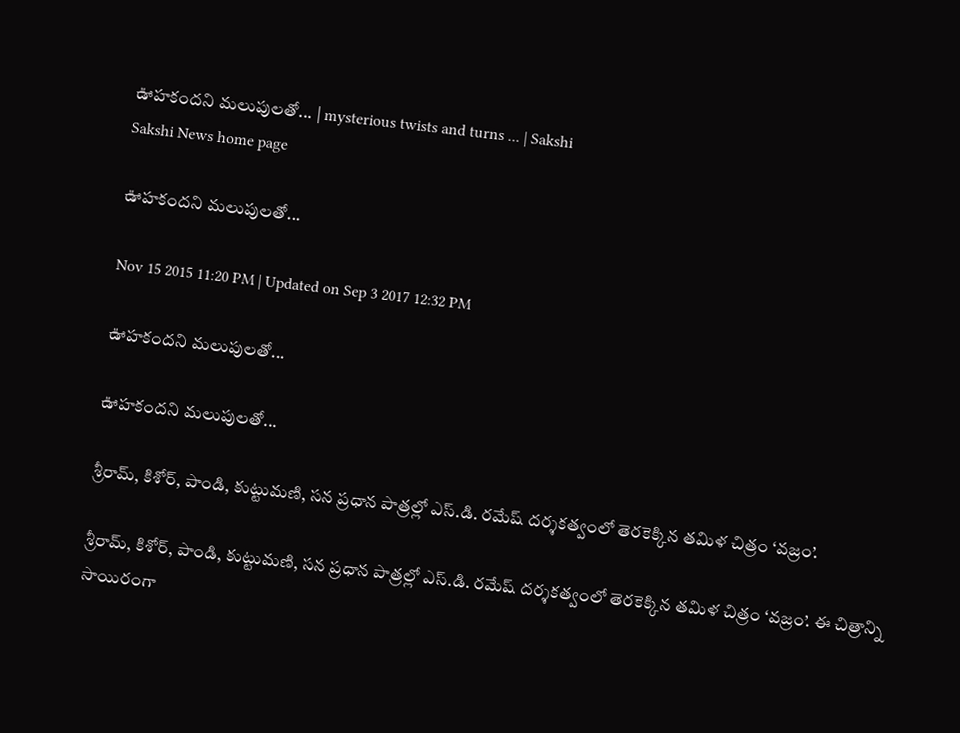ఊహకందని మలుపులతో... | mysterious twists and turns ... | Sakshi
Sakshi News home page

ఊహకందని మలుపులతో...

Nov 15 2015 11:20 PM | Updated on Sep 3 2017 12:32 PM

ఊహకందని మలుపులతో...

ఊహకందని మలుపులతో...

శ్రీరామ్, కిశోర్, పాండి, కుట్టుమణి, సన ప్రధాన పాత్రల్లో ఎస్.డి. రమేష్ దర్శకత్వంలో తెరకెక్కిన తమిళ చిత్రం ‘వజ్రం’.

శ్రీరామ్, కిశోర్, పాండి, కుట్టుమణి, సన ప్రధాన పాత్రల్లో ఎస్.డి. రమేష్ దర్శకత్వంలో తెరకెక్కిన తమిళ చిత్రం ‘వజ్రం’. ఈ చిత్రాన్ని సాయిరంగా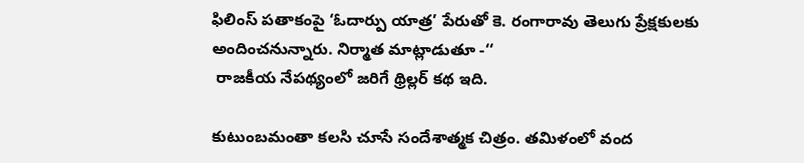ఫిలింస్ పతాకంపై ‘ఓదార్పు యాత్ర’ పేరుతో కె. రంగారావు తెలుగు ప్రేక్షకులకు అందించనున్నారు. నిర్మాత మాట్లాడుతూ -‘‘
 రాజకీయ నేపథ్యంలో జరిగే థ్రిల్లర్ కథ ఇది.

కుటుంబమంతా కలసి చూసే సందేశాత్మక చిత్రం. తమిళంలో వంద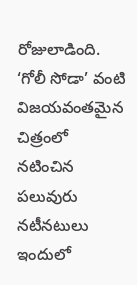రోజులాడింది. ‘గోలీ సోడా’ వంటి విజయవంతమైన చిత్రంలో నటించిన పలువురు నటీనటులు ఇందులో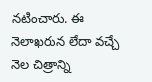నటించారు. ఈ నెలాఖరున లేదా వచ్చే నెల చిత్రాన్ని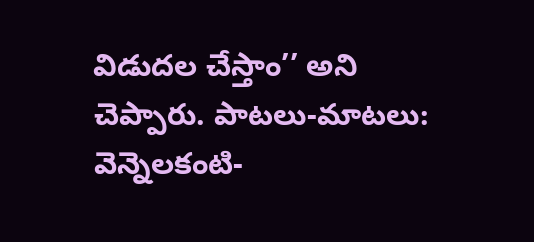విడుదల చేస్తాం’’ అని చెప్పారు. పాటలు-మాటలు: వెన్నెలకంటి-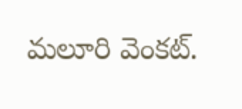మలూరి వెంకట్.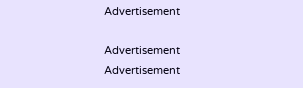Advertisement

Advertisement
Advertisement